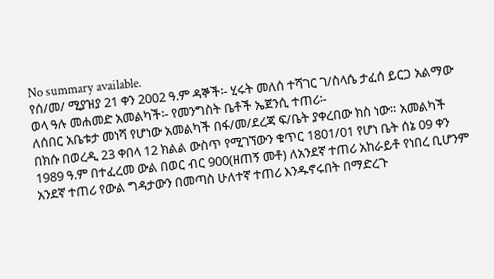No summary available.
የሰ/መ/ ሚያዝያ 21 ቀን 2002 ዓ.ም ዳኞች፡- ሂሩት መለሰ ተሻገር ገ/ስላሴ ታፈሰ ይርጋ አልማው ወላ ዓሉ መሐመድ አመልካች፡- የመንግስት ቤቶች ኤጀንሲ ተጠሪ፡-
ለሰበር አቤቱታ መነሻ የሆነው አመልካች በፋ/መ/ደረጃ ፍ/ቤት ያቀረበው ክስ ነው። አመልካች በክሱ በወረዲ 23 ቀበላ 12 ክልል ውስጥ የሚገኘውን ቁጥር 1801/01 የሆነ ቤት ሰኔ 09 ቀን 1989 ዓ.ም በተፈረመ ውል በወር ብር 900(ዘጠኝ መቶ) ለአንደኛ ተጠሪ አከራይቶ የነበረ ቢሆንም አንደኛ ተጠሪ የውል ግዳታውን በመጣስ ሁለተኛ ተጠሪ እንዱኖሩበት በማድረጉ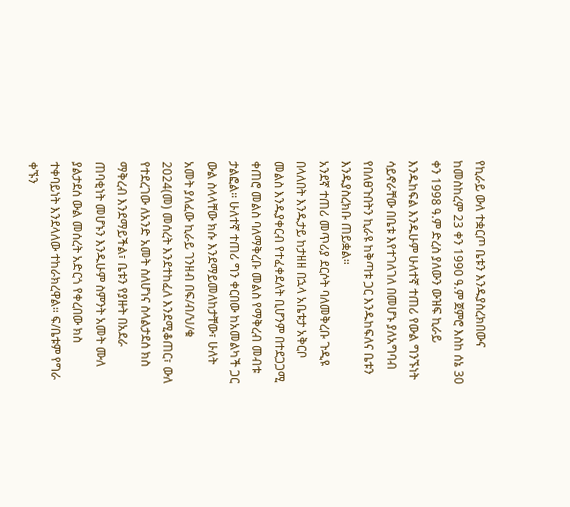የኪራይ ውለ ተቋርጦ ቤቱን እንዱያስረክበውና ከመስከረም 23 ቀን 1990 ዓ.ም ጀምሮ እስከ ሰኔ 30 ቀን 1998 ዓ.ም ድረስ ያለውን ውዝፍ ኪራይ እንዱከፍል እንዱሁም ሁለተኛ ተጠሪ የውል ግንኙነት ሳይኖራቸው በቤቱ እየተገለገለ በመሆኑ ያለአግባብ የበለፀጉበትን ኪራዩ ከቅጣቱ ጋር እንዱከፍለና ቤቱን እንዱያስረክቡ ጠይቋል።
አንደኛ ተጠሪ መጥሪያ ደርሶት ባለመቅረቡ ጉዲዩ በላለበት እንዱታይ ከታዘዘ በኋላ አቤቱታ አቅርቦ መልስ እንዱያቀርብ የተፈቀደለት ቢሆንም በተደጋጋሚ ቀጠሮ መልስ ባለማቅረቡ መልስ የማቅረብ መብቱ ታልፎል። ሁለተኛ ተጠሪ ግን ቀርበው ከአመልካች ጋር ውል ስላላቸው ክሱ እንደማይመለከታቸው፣ ሁለት አመት ያለፈው ኪራይ ገንዘብ በፍ/ብ/ህ/ቁ 2024(መ) መሰረት እንደተከፈለ እንደሚቆጠር፣ ውለ የተደረገው ለአንድ አመት ስለሆነና ስላልታደሰ ክስ ማቅረብ እንደማይችል፣ ቤቱን የያዙት በአደራ ጠባቂነት መሆኑን እንዱሁም ስምንት አመት ሙለ ያልታደሰ ውል መሰረት አድርጎ የቀረበው ክስ ተቀባይነት እንደላለው ተከራክረዋል። ፍ/ቤቱም የግራ ቀኙን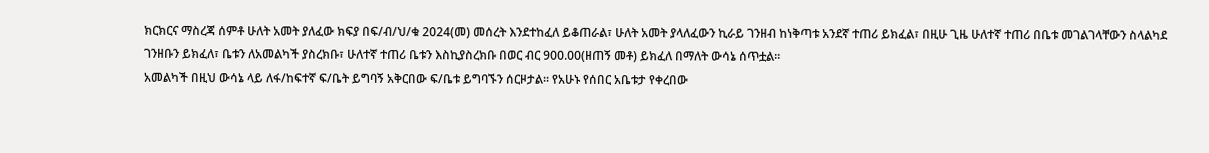ክርክርና ማስረጃ ሰምቶ ሁለት አመት ያለፈው ክፍያ በፍ/ብ/ህ/ቁ 2024(መ) መሰረት እንደተከፈለ ይቆጠራል፣ ሁለት አመት ያላለፈውን ኪራይ ገንዘብ ከነቅጣቱ አንደኛ ተጠሪ ይክፈል፣ በዚሁ ጊዜ ሁለተኛ ተጠሪ በቤቱ መገልገላቸውን ስላልካደ ገንዘቡን ይክፈለ፣ ቤቱን ለአመልካች ያስረክቡ፣ ሁለተኛ ተጠሪ ቤቱን እስኪያስረክቡ በወር ብር 900.00(ዘጠኝ መቶ) ይክፈለ በማለት ውሳኔ ሰጥቷል።
አመልካች በዚህ ውሳኔ ላይ ለፋ/ከፍተኛ ፍ/ቤት ይግባኝ አቅርበው ፍ/ቤቱ ይግባኙን ሰርዞታል። የአሁኑ የሰበር አቤቱታ የቀረበው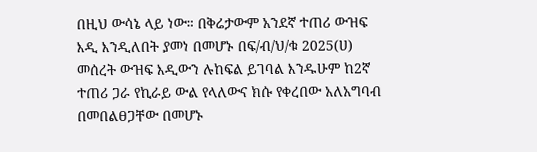በዚህ ውሳኔ ላይ ነው። በቅሬታውም አንደኛ ተጠሪ ውዝፍ እዲ እንዲለበት ያመነ በመሆኑ በፍ/ብ/ህ/ቁ 2025(ሀ) መሰረት ውዝፍ እዲውን ሉከፍል ይገባል እንዱሁም ከ2ኛ ተጠሪ ጋራ የኪራይ ውል የላለውና ክሱ የቀረበው አለአግባብ በመበልፀጋቸው በመሆኑ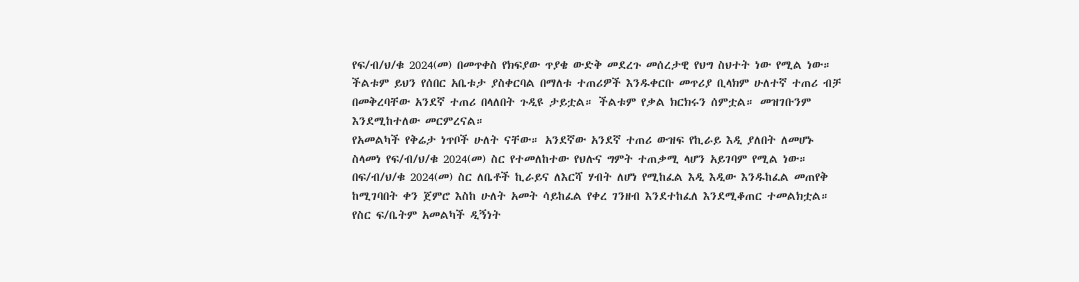የፍ/ብ/ህ/ቁ 2024(መ) በመጥቀስ የክፍያው ጥያቄ ውድቅ መደረጉ መሰረታዊ የህግ ስህተት ነው የሚል ነው።
ችልቱም ይህን የሰበር አቤቱታ ያስቀርባል በማለቱ ተጠሪዎች እንዱቀርቡ መጥሪያ ቢላክም ሁለተኛ ተጠሪ ብቻ በመቅረባቸው አንደኛ ተጠሪ በላለበት ጉዲዩ ታይቷል። ችልቱም የቃል ክርክሩን ሰምቷል። መዝገቡንም እንደሚከተለው መርምረናል።
የአመልካች የቅሬታ ነጥቦች ሁለት ናቸው። አንደኛው አንደኛ ተጠሪ ውዝፍ የኪራይ እዲ ያለበት ለመሆኑ ስላመነ የፍ/ብ/ህ/ቁ 2024(መ) ስር የተመለከተው የህሉና ግምት ተጠቃሚ ላሆን አይገባም የሚል ነው። በፍ/ብ/ህ/ቁ 2024(መ) ስር ለቤቶች ኪራይና ለእርሻ ሃብት ለሆነ የሚከፈል እዲ እዲው እንዱከፈል መጠየቅ ከሚገባበት ቀን ጀምሮ እስከ ሁለት አመት ሳይከፈል የቀረ ገንዘብ እንደተከፈለ እንደሚቆጠር ተመልክቷል። የስር ፍ/ቤትም አመልካች ዲኝነት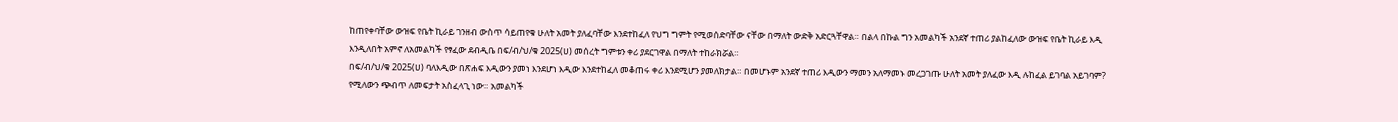ከጠየቀባቸው ውዝፍ የቤት ኪራይ ገንዘብ ውስጥ ሳይጠየቁ ሁለት አመት ያለፈባቸው እንደተከፈለ የህግ ግምት የሚወሰድባቸው ናቸው በማለት ውድቅ አድርጓቸዋል። በልላ በኩል ግን አመልካች አንደኛ ተጠሪ ያልከፈለው ውዝፍ የቤት ኪራይ እዲ እንዲለበት አምኖ ለአመልካች የፃፈው ደብዲቤ በፍ/ብ/ህ/ቁ 2025(ሀ) መሰረት ግምቱን ቀሪ ያደርገዋል በማለት ተከራክሯል።
በፍ/ብ/ህ/ቁ 2025(ሀ) ባለእዲው በጽሐፍ እዲውን ያመነ እንደሆነ እዲው እንደተከፈለ መቆጠሩ ቀሪ እንደሚሆን ያመለክታል። በመሆኑም አንደኛ ተጠሪ እዲውን ማመን አለማመኑ መረጋገጡ ሁለት አመት ያለፈው እዲ ሉከፈል ይገባል አይገባም? የሚለውን ጭብጥ ለመፍታት አስፈላጊ ነው። አመልካች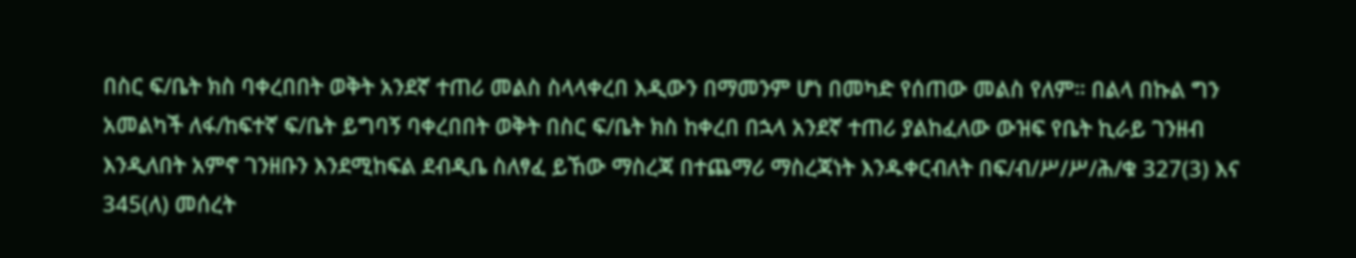በስር ፍ/ቤት ክስ ባቀረበበት ወቅት አንደኛ ተጠሪ መልስ ስላላቀረበ እዲውን በማመንም ሆነ በመካድ የሰጠው መልስ የለም። በልላ በኩል ግን አመልካች ለፋ/ከፍተኛ ፍ/ቤት ይግባኝ ባቀረበበት ወቅት በስር ፍ/ቤት ክስ ከቀረበ በኋላ አንደኛ ተጠሪ ያልከፈለው ውዝፍ የቤት ኪራይ ገንዘብ እንዲለበት አምኖ ገንዘቡን እንደሚከፍል ደብዲቤ ስለፃፈ ይኸው ማስረጃ በተጨማሪ ማስረጃነት እንዱቀርብለት በፍ/ብ/ሥ/ሥ/ሕ/ቁ 327(3) እና 345(ለ) መሰረት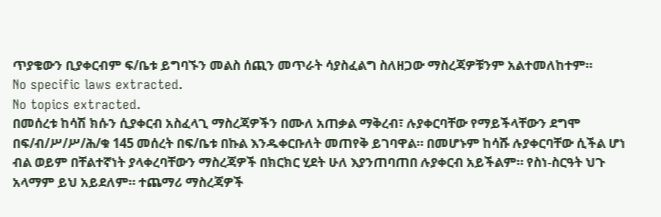ጥያቄውን ቢያቀርብም ፍ/ቤቱ ይግባኙን መልስ ሰጪን መጥራት ሳያስፈልግ ስለዘጋው ማስረጃዎቹንም አልተመለከተም።
No specific laws extracted.
No topics extracted.
በመሰረቱ ከሳሽ ክሱን ሲያቀርብ አስፈላጊ ማስረጃዎችን በሙለ አጠቃል ማቅረብ፣ ሉያቀርባቸው የማይችላቸውን ደግሞ በፍ/ብ/ሥ/ሥ/ሕ/ቁ 145 መሰረት በፍ/ቤቱ በኩል እንዱቀርቡለት መጠየቅ ይገባዋል። በመሆኑም ከሳሹ ሉያቀርባቸው ሲችል ሆነ ብል ወይም በቸልተኛነት ያላቀረባቸውን ማስረጃዎች በክርክር ሂደት ሁለ እያንጠባጠበ ሉያቀርብ አይችልም። የስነ-ስርዓት ህጉ አላማም ይህ አይደለም። ተጨማሪ ማስረጃዎች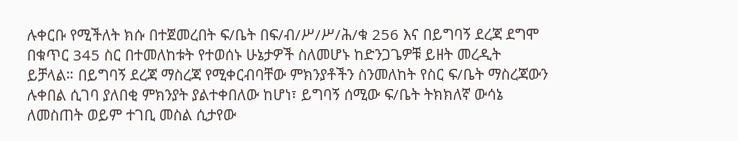ሉቀርቡ የሚችለት ክሱ በተጀመረበት ፍ/ቤት በፍ/ብ/ሥ/ሥ/ሕ/ቁ 256 እና በይግባኝ ደረጃ ደግሞ በቁጥር 345 ስር በተመለከቱት የተወሰኑ ሁኔታዎች ስለመሆኑ ከድንጋጌዎቹ ይዘት መረዲት ይቻላል። በይግባኝ ደረጃ ማስረጃ የሚቀርብባቸው ምክንያቶችን ስንመለከት የስር ፍ/ቤት ማስረጃውን ሉቀበል ሲገባ ያለበቂ ምክንያት ያልተቀበለው ከሆነ፣ ይግባኝ ሰሚው ፍ/ቤት ትክክለኛ ውሳኔ ለመስጠት ወይም ተገቢ መስል ሲታየው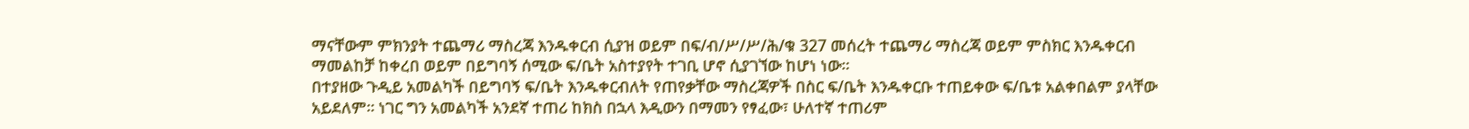ማናቸውም ምክንያት ተጨማሪ ማስረጃ እንዱቀርብ ሲያዝ ወይም በፍ/ብ/ሥ/ሥ/ሕ/ቁ 327 መሰረት ተጨማሪ ማስረጃ ወይም ምስክር እንዱቀርብ ማመልከቻ ከቀረበ ወይም በይግባኝ ሰሚው ፍ/ቤት አስተያየት ተገቢ ሆኖ ሲያገኘው ከሆነ ነው።
በተያዘው ጉዲይ አመልካች በይግባኝ ፍ/ቤት እንዱቀርብለት የጠየቃቸው ማስረጃዎች በስር ፍ/ቤት እንዱቀርቡ ተጠይቀው ፍ/ቤቱ አልቀበልም ያላቸው አይደለም። ነገር ግን አመልካች አንደኛ ተጠሪ ከክስ በኋላ እዲውን በማመን የፃፈው፣ ሁለተኛ ተጠሪም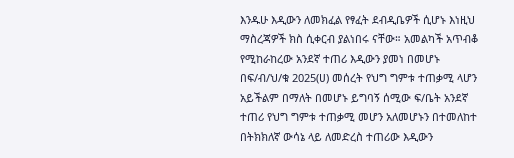እንዱሁ እዲውን ለመክፈል የፃፈት ደብዲቤዎች ሲሆኑ እነዚህ ማስረጃዎች ክስ ሲቀርብ ያልነበሩ ናቸው። አመልካች አጥብቆ የሚከራከረው አንደኛ ተጠሪ እዲውን ያመነ በመሆኑ በፍ/ብ/ህ/ቁ 2025(ሀ) መሰረት የህግ ግምቱ ተጠቃሚ ላሆን አይችልም በማለት በመሆኑ ይግባኝ ሰሚው ፍ/ቤት አንደኛ ተጠሪ የህግ ግምቱ ተጠቃሚ መሆን አለመሆኑን በተመለከተ በትክክለኛ ውሳኔ ላይ ለመድረስ ተጠሪው እዲውን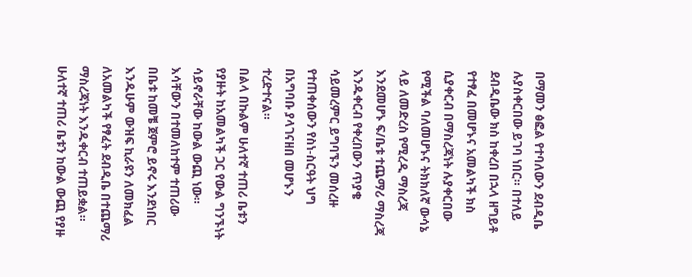በማመን ፅፎል የተባለውን ደብዲቤ ሉያስቀርበው ይገባ ነበር። በተለይ ደብዲቤው ክስ ከቀረበ በኋላ ዘግይቶ የተፃፈ በመሆኑና አመልካች ክስ ሲያቀርብ በማስረጃነት ሉያቀርበው የሚችል ባለመሆኑና ትክክለኛ ውሳኔ ላይ ለመድረስ የሚረዲ ማስረጃ እንደመሆኑ ፍ/ቤቱ ተጨማሪ ማስረጃ እንዱቀርብ የቀረበውን ጥያቄ ሳይመረምር ይግባኙን መሰረዙ የተጠቀሰውን የስነ-ስርዓት ህግ በአግባቡ ያላገናዘበ መሆኑን ተረድተናል።
በልላ በኩልም ሁለተኛ ተጠሪ ቤቱን የያዙት ከአመልካች ጋር የውል ግንኙነት ሳይኖራቸው ከውል ውጪ ነው።
እሳቸውን በተመለከተም ተጠሪው በቤቱ ከመቼ ጀምሮ ይኖሩ እንደነበር እንዱሁም ውዝፍ ኪራዩን ለመክፈል ለአመልካች የፃፈት ደብዲቤ በተጨማሪ ማስረጃነት እንዱቀርብ ተጠይቋል። ሁለተኛ ተጠሪ ቤቱን ከውል ውጪ የያዙ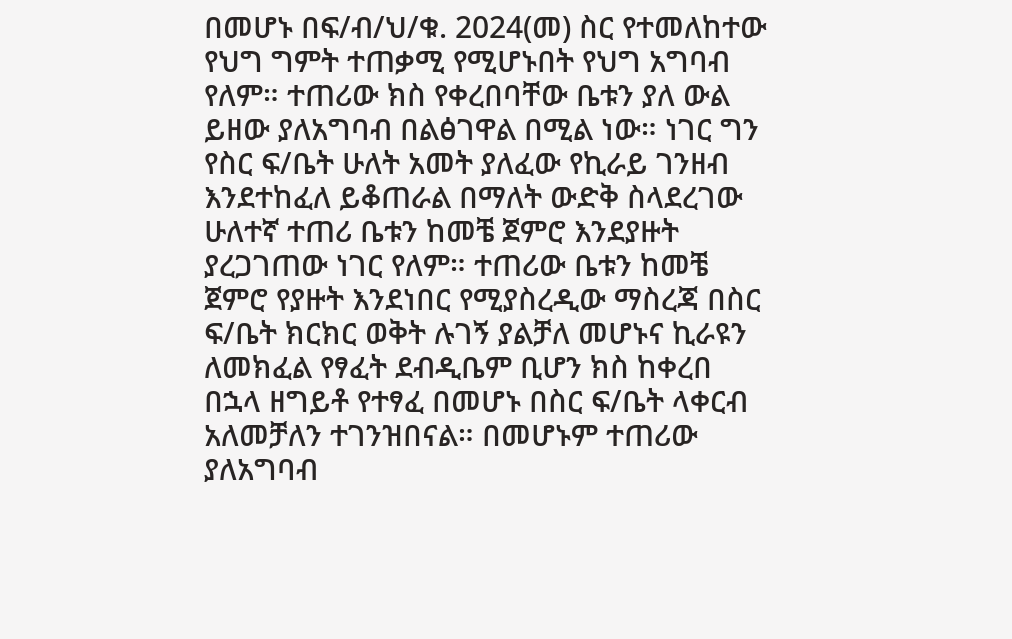በመሆኑ በፍ/ብ/ህ/ቁ. 2024(መ) ስር የተመለከተው የህግ ግምት ተጠቃሚ የሚሆኑበት የህግ አግባብ የለም። ተጠሪው ክስ የቀረበባቸው ቤቱን ያለ ውል ይዘው ያለአግባብ በልፅገዋል በሚል ነው። ነገር ግን የስር ፍ/ቤት ሁለት አመት ያለፈው የኪራይ ገንዘብ እንደተከፈለ ይቆጠራል በማለት ውድቅ ስላደረገው ሁለተኛ ተጠሪ ቤቱን ከመቼ ጀምሮ እንደያዙት ያረጋገጠው ነገር የለም። ተጠሪው ቤቱን ከመቼ ጀምሮ የያዙት እንደነበር የሚያስረዲው ማስረጃ በስር ፍ/ቤት ክርክር ወቅት ሉገኝ ያልቻለ መሆኑና ኪራዩን ለመክፈል የፃፈት ደብዲቤም ቢሆን ክስ ከቀረበ በኋላ ዘግይቶ የተፃፈ በመሆኑ በስር ፍ/ቤት ላቀርብ አለመቻለን ተገንዝበናል። በመሆኑም ተጠሪው ያለአግባብ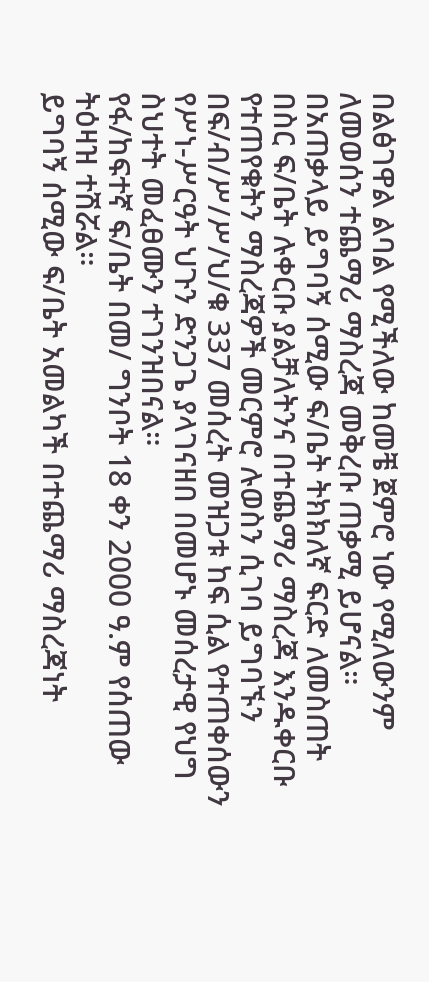በልፅገዋል ልባል የሚችለው ከመቼ ጀምሮ ነው የሚለውንም ለመወሰን ተጨማሪ ማስረጃ መቅረቡ ጠቃሚ ይሆናል።
በአጠቃላይ ይግባኝ ሰሚው ፍ/ቤት ትክክለኛ ፍርድ ለመስጠት በስር ፍ/ቤት ሉቀርቡ ያልቻለትንና በተጨማሪ ማስረጃ እንዱቀርቡ የተጠየቁትን ማስረጃዎች መርምሮ ሉወስን ሲገባ ይግባኙን በፍ/ብ/ሥ/ሥ/ህ/ቁ 337 መሰረት መዝጋቱ ከፍ ሲል የተጠቀሰውን የሥነ-ሥርዓት ህጉን ድንጋጌ ያላገናዘበ በመሆኑ መሰረታዊ የህግ ስህተት መፈፀሙን ተገንዝበናል።
የፋ/ከፍተኛ ፍ/ቤት በመ/ ግንቦት 18 ቀን 2000 ዓ.ም የሰጠው ትዕዛዝ ተሽሯል።
ይግባኝ ሰሚው ፍ/ቤት አመልካች በተጨማሪ ማስረጃነት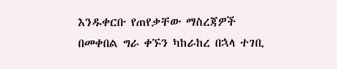እንዱቀርቡ የጠየቃቸው ማስረጃዎች በመቀበል ግራ ቀኙን ካከራከረ በኋላ ተገቢ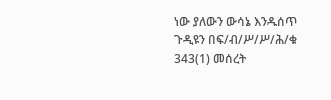ነው ያለውን ውሳኔ እንዱሰጥ ጉዲዩን በፍ/ብ/ሥ/ሥ/ሕ/ቁ 343(1) መሰረት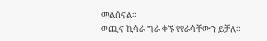መልሰናል።
ወጪና ኪሳራ ግራ ቀኙ የየራሳቸውን ይቻለ።